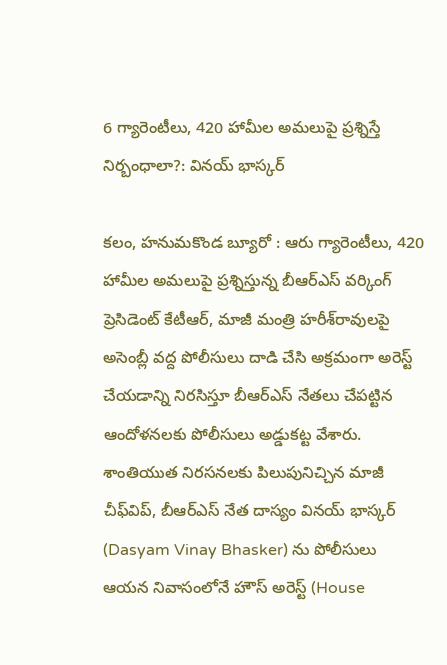6 గ్యారెంటీలు, 420 హామీల అమలుపై ప్రశ్నిస్తే నిర్బంధాలా?: వినయ్ భాస్కర్

కలం, హనుమకొండ బ్యూరో : ఆరు గ్యారెంటీలు, 420 హామీల అమలుపై ప్రశ్నిస్తున్న బీఆర్‌ఎస్‌ వర్కింగ్‌ ప్రెసిడెంట్‌ కేటీఆర్‌, మాజీ మంత్రి హరీశ్‌రావులపై అసెంబ్లీ వద్ద పోలీసులు దాడి చేసి అక్రమంగా అరెస్ట్‌ చేయడాన్ని నిరసిస్తూ బీఆర్‌ఎస్‌ నేతలు చేపట్టిన ఆందోళనలకు పోలీసులు అడ్డుకట్ట వేశారు. శాంతియుత నిరసనలకు పిలుపునిచ్చిన మాజీ చీఫ్‌విప్‌, బీఆర్‌ఎస్‌ నేత దాస్యం వినయ్‌ భాస్కర్‌ (Dasyam Vinay Bhasker) ను పోలీసులు ఆయన నివాసంలోనే హౌస్‌ అరెస్ట్‌ (House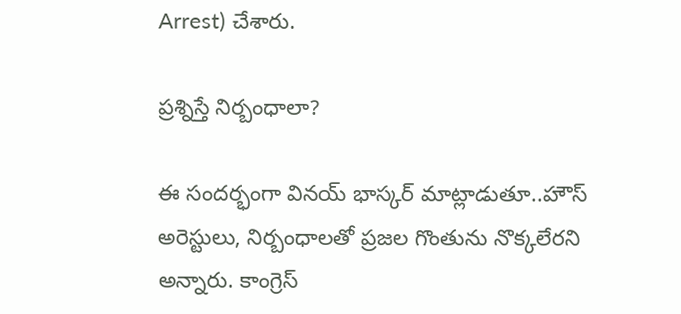Arrest) చేశారు.

ప్రశ్నిస్తే నిర్బంధాలా?

ఈ సందర్భంగా వినయ్‌ భాస్కర్‌ మాట్లాడుతూ..హౌస్‌ అరెస్టులు, నిర్బంధాలతో ప్రజల గొంతును నొక్కలేరని అన్నారు. కాంగ్రెస్‌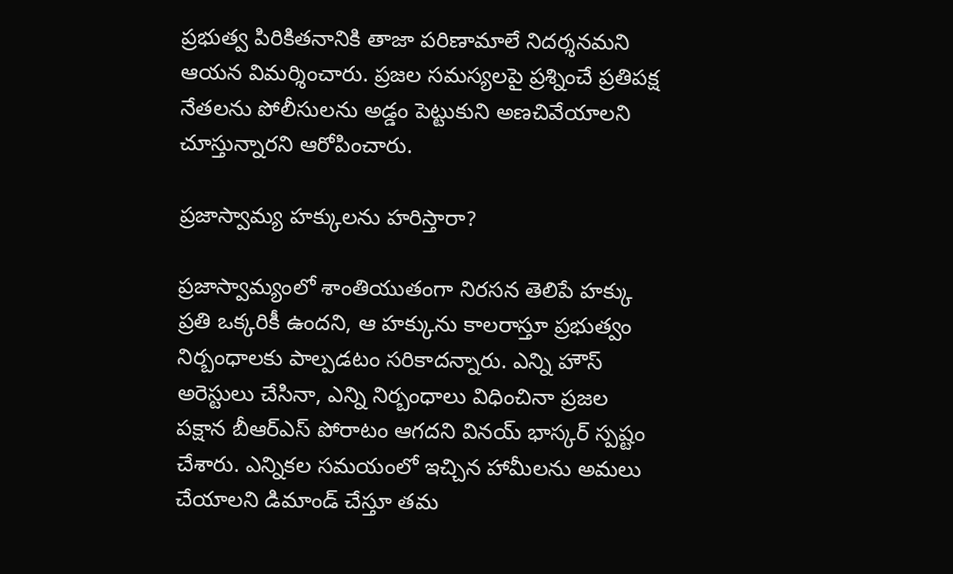ప్రభుత్వ పిరికితనానికి తాజా పరిణామాలే నిదర్శనమని ఆయన విమర్శించారు. ప్రజల సమస్యలపై ప్రశ్నించే ప్రతిపక్ష నేతలను పోలీసులను అడ్డం పెట్టుకుని అణచివేయాలని చూస్తున్నారని ఆరోపించారు.

ప్రజాస్వామ్య హక్కులను హరిస్తారా?

ప్రజాస్వామ్యంలో శాంతియుతంగా నిరసన తెలిపే హక్కు ప్రతి ఒక్కరికీ ఉందని, ఆ హక్కును కాలరాస్తూ ప్రభుత్వం నిర్బంధాలకు పాల్పడటం సరికాదన్నారు. ఎన్ని హౌస్‌ అరెస్టులు చేసినా, ఎన్ని నిర్బంధాలు విధించినా ప్రజల పక్షాన బీఆర్‌ఎస్‌ పోరాటం ఆగదని వినయ్‌ భాస్కర్‌ స్పష్టం చేశారు. ఎన్నికల సమయంలో ఇచ్చిన హామీలను అమలు చేయాలని డిమాండ్‌ చేస్తూ తమ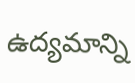ఉద్యమాన్ని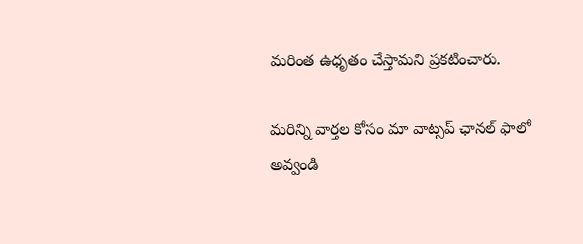మరింత ఉధృతం చేస్తామని ప్రకటించారు.

మ‌రిన్ని వార్త‌ల కోసం మా వాట్స‌ప్ ఛాన‌ల్ ఫాలో అవ్వండి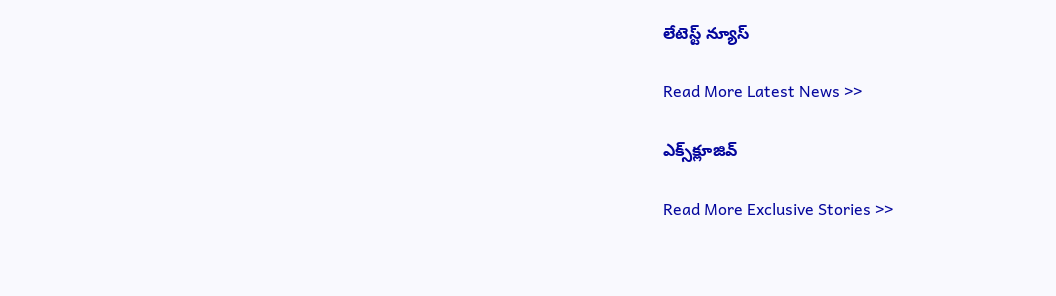లేటెస్ట్ న్యూస్‌

Read More Latest News >>

ఎక్స్‌క్లూజివ్‌

Read More Exclusive Stories >>